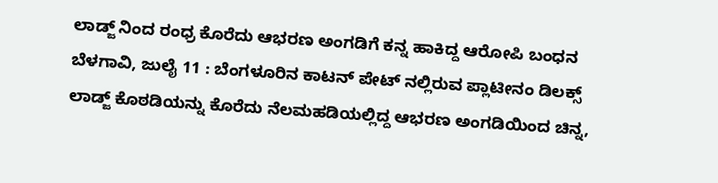ಲಾಡ್ಜ್ ನಿಂದ ರಂಧ್ರ ಕೊರೆದು ಆಭರಣ ಅಂಗಡಿಗೆ ಕನ್ನ ಹಾಕಿದ್ದ ಆರೋಪಿ ಬಂಧನ
ಬೆಳಗಾವಿ, ಜುಲೈ 11 : ಬೆಂಗಳೂರಿನ ಕಾಟನ್ ಪೇಟ್ ನಲ್ಲಿರುವ ಪ್ಲಾಟೀನಂ ಡಿಲಕ್ಸ್ ಲಾಡ್ಜ್ ಕೊಠಡಿಯನ್ನು ಕೊರೆದು ನೆಲಮಹಡಿಯಲ್ಲಿದ್ದ ಆಭರಣ ಅಂಗಡಿಯಿಂದ ಚಿನ್ನ,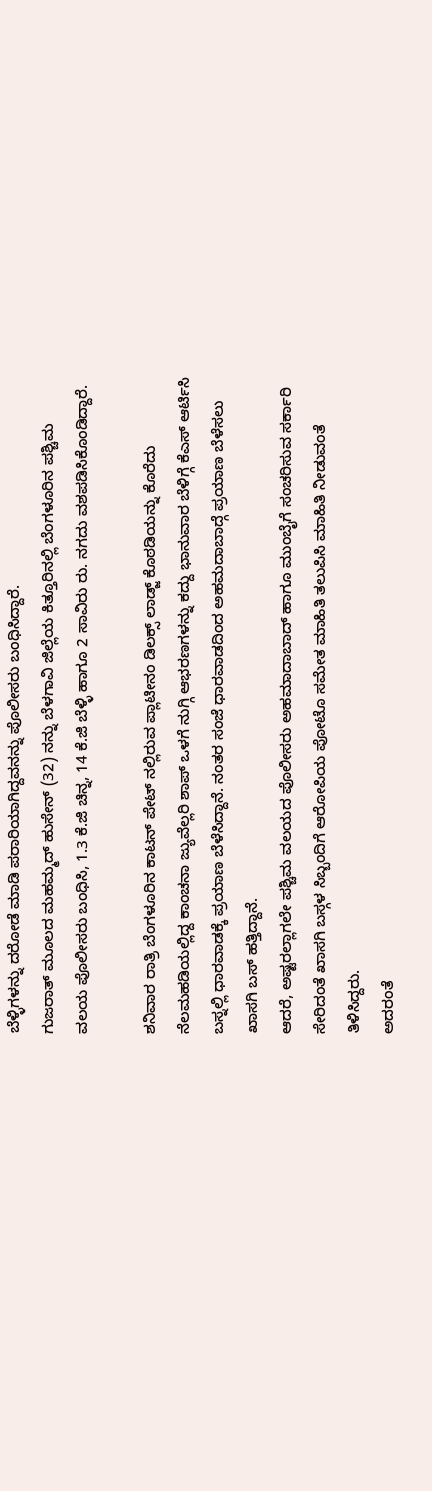ಬೆಳ್ಳಿಗಳನ್ನು ದರೋಡೆ ಮಾಡಿ ಪರಾರಿಯಾಗಿದ್ದವನನ್ನು ಪೊಲೀಸರು ಬಂಧಿಸಿದ್ದಾರೆ.
ಗುಜರಾತ್ ಮೂಲದ ಮಹಮ್ಮದ್ ಹುಸೇನ್ (32) ನನ್ನು ಬೆಳಗಾವಿ ಜಿಲ್ಲೆಯ ಕಿತ್ತೂರಿನಲ್ಲಿ ಬೆಂಗಳೂರಿನ ಪಶ್ಚಿಮ ವಲಯ ಪೊಲೀಸರು ಬಂಧಿಸಿ, 1.3 ಕೆ.ಜಿ ಚಿನ್ನ, 14 ಕೆ.ಜಿ ಬೆಳ್ಳಿ ಹಾಗೂ 2 ಸಾವಿರು ರು. ನಗದು ವಶಪಡಿಸಿಕೊಂಡಿದ್ದಾರೆ.

ಶನಿವಾರ ರಾತ್ರಿ ಬೆಂಗಳೂರಿನ ಕಾಟನ್ ಪೇಟ್ ನಲ್ಲಿರುವ ಪ್ಲಾಟೀನಂ ಡಿಲಕ್ಸ್ ಲಾಡ್ಜ್ ಕೊಠಡಿಯನ್ನು ಕೊರೆದು ನೆಲಮಹಡಿಯಲ್ಲಿದ್ದ ಕಾಂಚನಾ ಜ್ಯುವೆಲ್ಲರಿ ಶಾಪ್ ಒಳಗೆ ನುಗ್ಗಿ ಆಭರಣಗಳನ್ನು ಕದ್ದು ಭಾನುವಾರ ಬೆಳಿಗ್ಗೆ ಕೆಎಸ್ ಆರ್ಟಿಸಿ ಬಸ್ನಲ್ಲಿ ಧಾರವಾಡಕ್ಕೆ ಪ್ರಯಾಣ ಬೆಳೆಸಿದ್ದಾನೆ. ನಂತರ ಸಂಜೆ ಧಾರವಾಡದಿಂದ ಅಹಮದಾಬಾದ್ಗೆ ಪ್ರಯಾಣ ಬೆಳೆಸಲು ಖಾಸಗಿ ಬಸ್ ಹತ್ತಿದ್ದಾನೆ.
ಆದರೆ, ಅಷ್ಟರಲ್ಲಾಗಲೇ ಪಶ್ಚಿಮ ವಲಯದ ಪೊಲೀಸರು ಅಹಮಾದಾಬಾದ್ ಹಾಗೂ ಮುಂಬೈಗೆ ಸಂಚರಿಸುವ ಸರ್ಕಾರಿ ಸೇರಿದಂತೆ ಖಾಸಗಿ ಬಸ್ಗಳ ಸಿಬ್ಬಂದಿಗೆ ಆರೋಪಿಯ ಪೋಟೊ ಸಮೇತ ಮಾಹಿತಿ ತಲುಪಿಸಿ ಮಾಹಿತಿ ನೀಡುವಂತೆ ತಿಳಿಸಿದ್ದರು.
ಅದರಂತೆ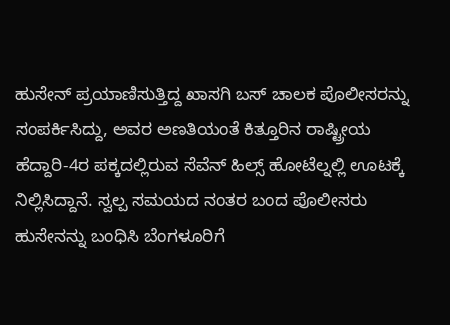ಹುಸೇನ್ ಪ್ರಯಾಣಿಸುತ್ತಿದ್ದ ಖಾಸಗಿ ಬಸ್ ಚಾಲಕ ಪೊಲೀಸರನ್ನು ಸಂಪರ್ಕಿಸಿದ್ದು, ಅವರ ಅಣತಿಯಂತೆ ಕಿತ್ತೂರಿನ ರಾಷ್ಟ್ರೀಯ ಹೆದ್ದಾರಿ-4ರ ಪಕ್ಕದಲ್ಲಿರುವ ಸೆವೆನ್ ಹಿಲ್ಸ್ ಹೋಟೆಲ್ನಲ್ಲಿ ಊಟಕ್ಕೆ ನಿಲ್ಲಿಸಿದ್ದಾನೆ. ಸ್ವಲ್ಪ ಸಮಯದ ನಂತರ ಬಂದ ಪೊಲೀಸರು ಹುಸೇನನ್ನು ಬಂಧಿಸಿ ಬೆಂಗಳೂರಿಗೆ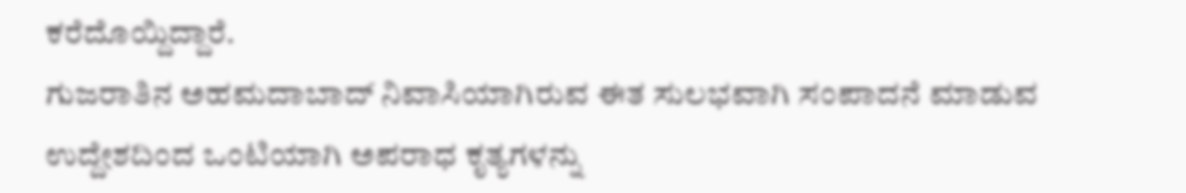ಕರೆದೊಯ್ದಿದ್ದಾರೆ.
ಗುಜರಾತಿನ ಅಹಮದಾಬಾದ್ ನಿವಾಸಿಯಾಗಿರುವ ಈತ ಸುಲಭವಾಗಿ ಸಂಪಾದನೆ ಮಾಡುವ ಉದ್ದೇಶದಿಂದ ಒಂಟಿಯಾಗಿ ಅಪರಾಧ ಕೃತ್ಯಗಳನ್ನು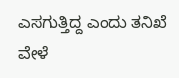ಎಸಗುತ್ತಿದ್ದ ಎಂದು ತನಿಖೆ ವೇಳೆ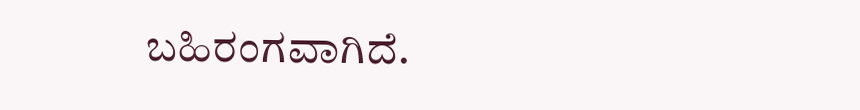ಬಹಿರಂಗವಾಗಿದೆ.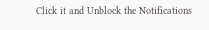Click it and Unblock the Notifications